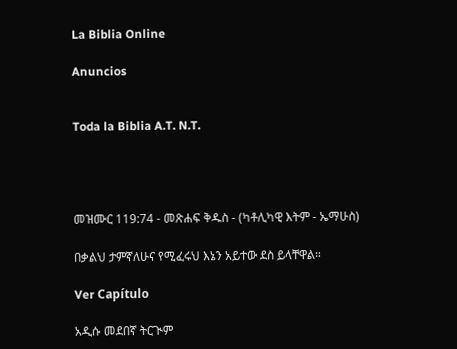La Biblia Online

Anuncios


Toda la Biblia A.T. N.T.




መዝሙር 119:74 - መጽሐፍ ቅዱስ - (ካቶሊካዊ እትም - ኤማሁስ)

በቃልህ ታምኛለሁና የሚፈሩህ እኔን አይተው ደስ ይላቸዋል።

Ver Capítulo

አዲሱ መደበኛ ትርጒም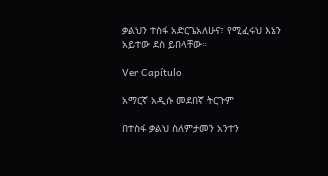ቃልህን ተስፋ አድርጌአለሁና፣ የሚፈሩህ እኔን አይተው ደስ ይበላቸው።

Ver Capítulo

አማርኛ አዲሱ መደበኛ ትርጉም

በተስፋ ቃልህ ስለምታመን አንተን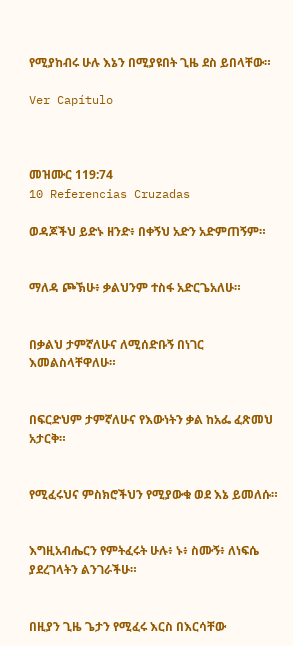የሚያከብሩ ሁሉ እኔን በሚያዩበት ጊዜ ደስ ይበላቸው።

Ver Capítulo



መዝሙር 119:74
10 Referencias Cruzadas

ወዳጆችህ ይድኑ ዘንድ፥ በቀኝህ አድን አድምጠኝም።


ማለዳ ጮኽሁ፥ ቃልህንም ተስፋ አድርጌአለሁ።


በቃልህ ታምኛለሁና ለሚሰድቡኝ በነገር እመልስላቸዋለሁ።


በፍርድህም ታምኛለሁና የእውነትን ቃል ከአፌ ፈጽመህ አታርቅ።


የሚፈሩህና ምስክሮችህን የሚያውቁ ወደ እኔ ይመለሱ።


እግዚአብሔርን የምትፈሩት ሁሉ፥ ኑ፥ ስሙኝ፥ ለነፍሴ ያደረገላትን ልንገራችሁ።


በዚያን ጊዜ ጌታን የሚፈሩ እርስ በእርሳቸው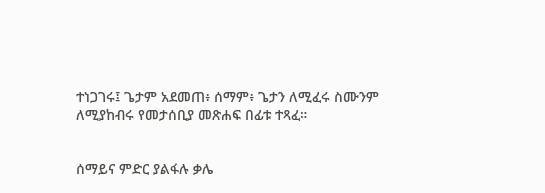ተነጋገሩ፤ ጌታም አደመጠ፥ ሰማም፥ ጌታን ለሚፈሩ ስሙንም ለሚያከብሩ የመታሰቢያ መጽሐፍ በፊቱ ተጻፈ።


ሰማይና ምድር ያልፋሉ ቃሌ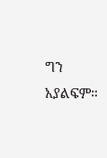ግን አያልፍም።